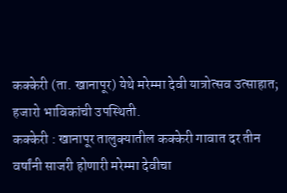कक्केरी (ता. खानापूर) येथे मरेम्मा देवी यात्रोत्सव उत्साहात; हजारो भाविकांची उपस्थिती.
कक्केरी : खानापूर तालुक्यातील कक्केरी गावात दर तीन वर्षांनी साजरी होणारी मरेम्मा देवीचा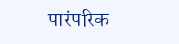पारंपरिक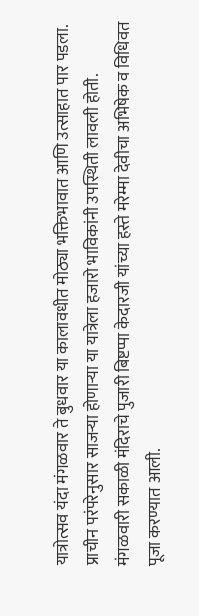यात्रोत्सव यंदा मंगळवार ते बुधवार या कालावधीत मोठ्या भक्तिभावात आणि उत्साहात पार पडला. प्राचीन परंपरेनुसार साजऱ्या होणाऱ्या या यात्रेला हजारो भाविकांनी उपस्थिती लावली होती.
मंगळवारी सकाळी मंदिराचे पुजारी बिष्टप्पा केदारजी यांच्या हस्ते मरेम्मा देवीचा अभिषेक व विधिवत पूजा करण्यात आली.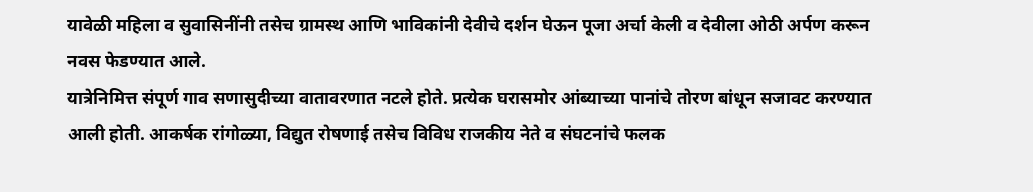यावेळी महिला व सुवासिनींनी तसेच ग्रामस्थ आणि भाविकांनी देवीचे दर्शन घेऊन पूजा अर्चा केली व देवीला ओठी अर्पण करून नवस फेडण्यात आले.
यात्रेनिमित्त संपूर्ण गाव सणासुदीच्या वातावरणात नटले होते. प्रत्येक घरासमोर आंब्याच्या पानांचे तोरण बांधून सजावट करण्यात आली होती. आकर्षक रांगोळ्या, विद्युत रोषणाई तसेच विविध राजकीय नेते व संघटनांचे फलक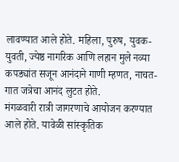लावण्यात आले होते. महिला, पुरुष, युवक-युवती, ज्येष्ठ नागरिक आणि लहान मुले नव्या कपड्यांत सजून आनंदाने गाणी म्हणत, नाचत-गात जत्रेचा आनंद लुटत होते.
मंगळवारी रात्री जागरणाचे आयोजन करण्यात आले होते. यावेळी सांस्कृतिक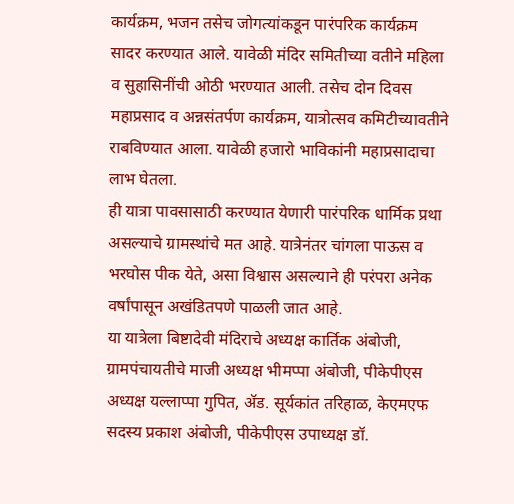कार्यक्रम, भजन तसेच जोगत्यांकडून पारंपरिक कार्यक्रम सादर करण्यात आले. यावेळी मंदिर समितीच्या वतीने महिला व सुहासिनींची ओठी भरण्यात आली. तसेच दोन दिवस महाप्रसाद व अन्नसंतर्पण कार्यक्रम, यात्रोत्सव कमिटीच्यावतीने राबविण्यात आला. यावेळी हजारो भाविकांनी महाप्रसादाचा लाभ घेतला.
ही यात्रा पावसासाठी करण्यात येणारी पारंपरिक धार्मिक प्रथा असल्याचे ग्रामस्थांचे मत आहे. यात्रेनंतर चांगला पाऊस व भरघोस पीक येते, असा विश्वास असल्याने ही परंपरा अनेक वर्षांपासून अखंडितपणे पाळली जात आहे.
या यात्रेला बिष्टादेवी मंदिराचे अध्यक्ष कार्तिक अंबोजी, ग्रामपंचायतीचे माजी अध्यक्ष भीमप्पा अंबोजी, पीकेपीएस अध्यक्ष यल्लाप्पा गुपित, ॲड. सूर्यकांत तरिहाळ, केएमएफ सदस्य प्रकाश अंबोजी, पीकेपीएस उपाध्यक्ष डॉ.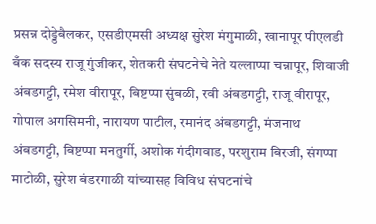प्रसन्न दोड्डेबैलकर, एसडीएमसी अध्यक्ष सुरेश मंगुमाळी, खानापूर पीएलडी बँक सदस्य राजू गुंजीकर, शेतकरी संघटनेचे नेते यल्लाप्पा चन्नापूर, शिवाजी अंबडगट्टी, रमेश वीरापूर, बिष्टप्पा सुंबळी, रवी अंबडगट्टी, राजू वीरापूर, गोपाल अगसिमनी, नारायण पाटील, रमानंद अंबडगट्टी, मंजनाथ अंबडगट्टी, बिष्टप्पा मनतुर्गी, अशोक गंदीगवाड, परशुराम बिरजी, संगप्पा माटोळी, सुरेश बंडरगाळी यांच्यासह विविध संघटनांचे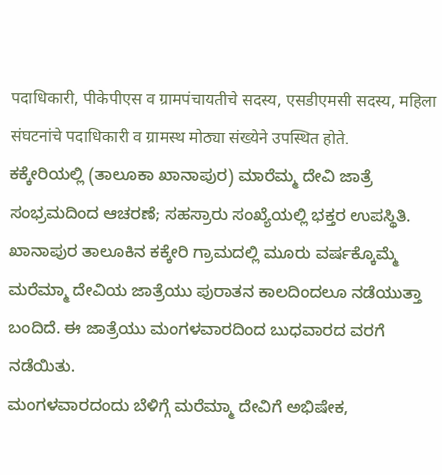पदाधिकारी, पीकेपीएस व ग्रामपंचायतीचे सदस्य, एसडीएमसी सदस्य, महिला संघटनांचे पदाधिकारी व ग्रामस्थ मोठ्या संख्येने उपस्थित होते.
ಕಕ್ಕೇರಿಯಲ್ಲಿ (ತಾಲೂಕಾ ಖಾನಾಪುರ) ಮಾರೆಮ್ಮ ದೇವಿ ಜಾತ್ರೆ ಸಂಭ್ರಮದಿಂದ ಆಚರಣೆ; ಸಹಸ್ರಾರು ಸಂಖ್ಯೆಯಲ್ಲಿ ಭಕ್ತರ ಉಪಸ್ಥಿತಿ.
ಖಾನಾಪುರ ತಾಲೂಕಿನ ಕಕ್ಕೇರಿ ಗ್ರಾಮದಲ್ಲಿ ಮೂರು ವರ್ಷಕ್ಕೊಮ್ಮೆ ಮರೆಮ್ಮಾ ದೇವಿಯ ಜಾತ್ರೆಯು ಪುರಾತನ ಕಾಲದಿಂದಲೂ ನಡೆಯುತ್ತಾ ಬಂದಿದೆ. ಈ ಜಾತ್ರೆಯು ಮಂಗಳವಾರದಿಂದ ಬುಧವಾರದ ವರಗೆ ನಡೆಯಿತು.
ಮಂಗಳವಾರದಂದು ಬೆಳಿಗ್ಗೆ ಮರೆಮ್ಮಾ ದೇವಿಗೆ ಅಭಿಷೇಕ,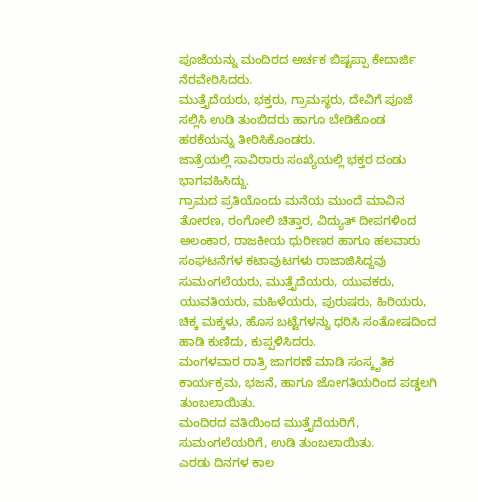ಪೂಜೆಯನ್ನು ಮಂದಿರದ ಅರ್ಚಕ ಬಿಷ್ಟಪ್ಪಾ ಕೇದಾರ್ಜಿ ನೆರವೇರಿಸಿದರು.
ಮುತ್ತೈದೆಯರು, ಭಕ್ತರು, ಗ್ರಾಮಸ್ಥರು, ದೇವಿಗೆ ಪೂಜೆ ಸಲ್ಲಿಸಿ ಉಡಿ ತುಂಬಿದರು ಹಾಗೂ ಬೇಡಿಕೊಂಡ ಹರಕೆಯನ್ನು ತೀರಿಸಿಕೊಂಡರು.
ಜಾತ್ರೆಯಲ್ಲಿ ಸಾವಿರಾರು ಸಂಖ್ಯೆಯಲ್ಲಿ ಭಕ್ತರ ದಂಡು ಭಾಗವಹಿಸಿದ್ದು.
ಗ್ರಾಮದ ಪ್ರತಿಯೊಂದು ಮನೆಯ ಮುಂದೆ ಮಾವಿನ ತೋರಣ, ರಂಗೋಲಿ ಚಿತ್ತಾರ, ವಿದ್ಯುತ್ ದೀಪಗಳಿಂದ ಅಲಂಕಾರ, ರಾಜಕೀಯ ಧುರೀಣರ ಹಾಗೂ ಹಲವಾರು ಸಂಘಟನೆಗಳ ಕಟಾವುಟಗಳು ರಾಜಾಜಿಸಿದ್ದವು ಸುಮಂಗಲೆಯರು, ಮುತ್ತೈದೆಯರು, ಯುವಕರು, ಯುವತಿಯರು, ಮಹಿಳೆಯರು, ಪುರುಷರು, ಹಿರಿಯರು, ಚಿಕ್ಕ ಮಕ್ಕಳು, ಹೊಸ ಬಟ್ಟೆಗಳನ್ನು ಧರಿಸಿ ಸಂತೋಷದಿಂದ ಹಾಡಿ ಕುಣಿದು, ಕುಪ್ಪಳಿಸಿದರು.
ಮಂಗಳವಾರ ರಾತ್ರಿ ಜಾಗರಣೆ ಮಾಡಿ ಸಂಸ್ಕೃತಿಕ ಕಾರ್ಯಕ್ರಮ, ಭಜನೆ, ಹಾಗೂ ಜೋಗತಿಯರಿಂದ ಪಡ್ಡಲಗಿ ತುಂಬಲಾಯಿತು.
ಮಂದಿರದ ವತಿಯಿಂದ ಮುತ್ತೈದೆಯರಿಗೆ, ಸುಮಂಗಲೆಯರಿಗೆ, ಉಡಿ ತುಂಬಲಾಯಿತು.
ಎರಡು ದಿನಗಳ ಕಾಲ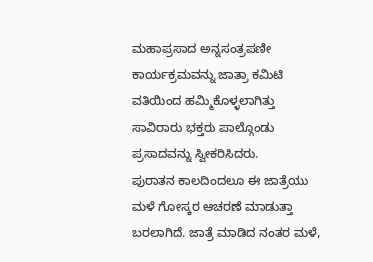ಮಹಾಪ್ರಸಾದ ಅನ್ನಸಂತ್ರಪಣೀ ಕಾರ್ಯಕ್ರಮವನ್ನು ಜಾತ್ರಾ ಕಮಿಟಿ ವತಿಯಿಂದ ಹಮ್ಮಿಕೊಳ್ಳಲಾಗಿತ್ತು ಸಾವಿರಾರು ಭಕ್ತರು ಪಾಲ್ಗೊಂಡು ಪ್ರಸಾದವನ್ನು ಸ್ವೀಕರಿಸಿದರು.
ಪುರಾತನ ಕಾಲದಿಂದಲೂ ಈ ಜಾತ್ರೆಯು ಮಳೆ ಗೋಸ್ಕರ ಆಚರಣೆ ಮಾಡುತ್ತಾ ಬರಲಾಗಿದೆ. ಜಾತ್ರೆ ಮಾಡಿದ ನಂತರ ಮಳೆ,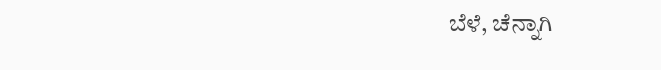ಬೆಳೆ, ಚೆನ್ನಾಗಿ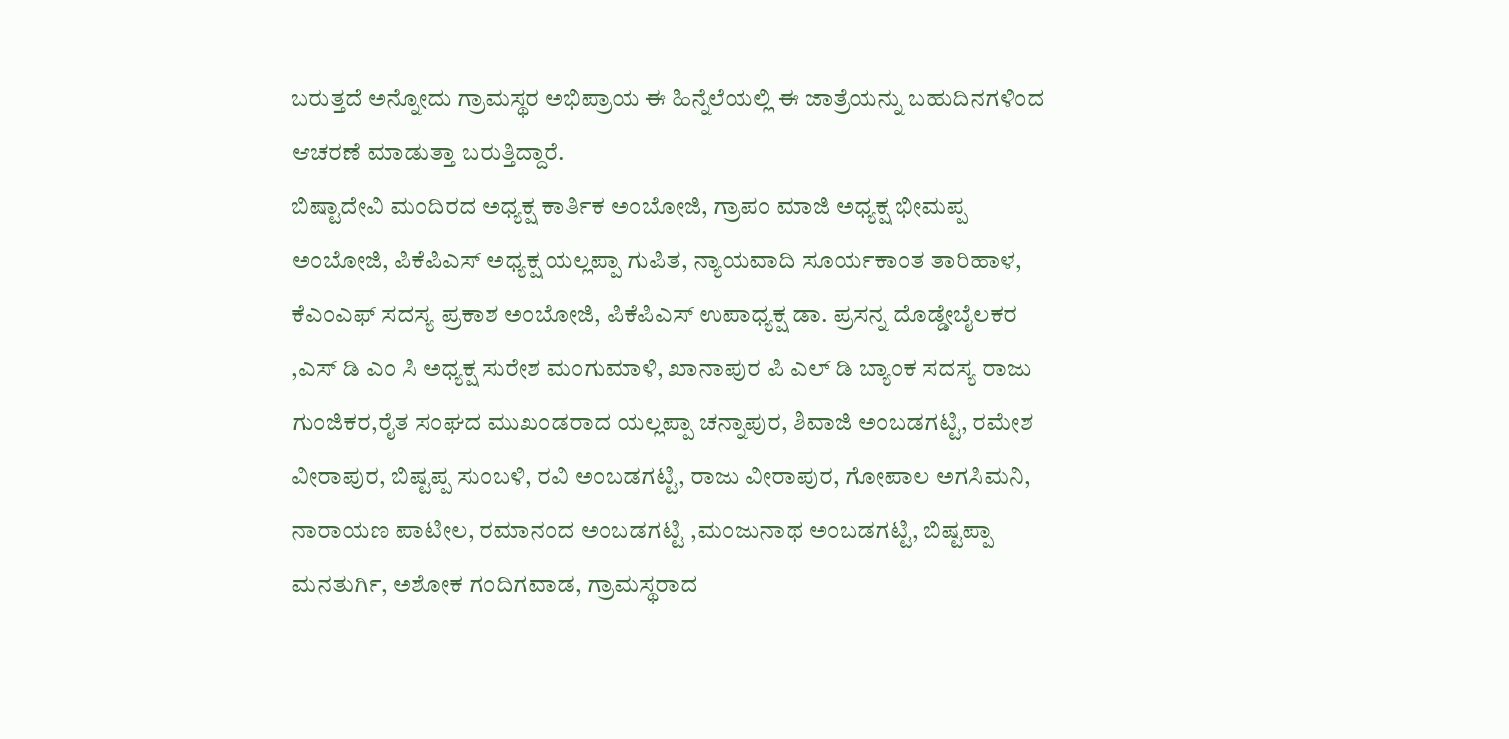ಬರುತ್ತದೆ ಅನ್ನೋದು ಗ್ರಾಮಸ್ಥರ ಅಭಿಪ್ರಾಯ ಈ ಹಿನ್ನೆಲೆಯಲ್ಲಿ ಈ ಜಾತ್ರೆಯನ್ನು ಬಹುದಿನಗಳಿಂದ ಆಚರಣೆ ಮಾಡುತ್ತಾ ಬರುತ್ತಿದ್ದಾರೆ.
ಬಿಷ್ಟಾದೇವಿ ಮಂದಿರದ ಅಧ್ಯಕ್ಷ ಕಾರ್ತಿಕ ಅಂಬೋಜಿ, ಗ್ರಾಪಂ ಮಾಜಿ ಅಧ್ಯಕ್ಷ ಭೀಮಪ್ಪ ಅಂಬೋಜಿ, ಪಿಕೆಪಿಎಸ್ ಅಧ್ಯಕ್ಷ ಯಲ್ಲಪ್ಪಾ ಗುಪಿತ, ನ್ಯಾಯವಾದಿ ಸೂರ್ಯಕಾಂತ ತಾರಿಹಾಳ, ಕೆಎಂಎಫ್ ಸದಸ್ಯ ಪ್ರಕಾಶ ಅಂಬೋಜಿ, ಪಿಕೆಪಿಎಸ್ ಉಪಾಧ್ಯಕ್ಷ ಡಾ. ಪ್ರಸನ್ನ ದೊಡ್ಡೇಬೈಲಕರ ,ಎಸ್ ಡಿ ಎಂ ಸಿ ಅಧ್ಯಕ್ಷ ಸುರೇಶ ಮಂಗುಮಾಳಿ, ಖಾನಾಪುರ ಪಿ ಎಲ್ ಡಿ ಬ್ಯಾಂಕ ಸದಸ್ಯ ರಾಜು ಗುಂಜಿಕರ,ರೈತ ಸಂಘದ ಮುಖಂಡರಾದ ಯಲ್ಲಪ್ಪಾ ಚನ್ನಾಪುರ, ಶಿವಾಜಿ ಅಂಬಡಗಟ್ಟಿ, ರಮೇಶ ವೀರಾಪುರ, ಬಿಷ್ಟಪ್ಪ ಸುಂಬಳಿ, ರವಿ ಅಂಬಡಗಟ್ಟಿ, ರಾಜು ವೀರಾಪುರ, ಗೋಪಾಲ ಅಗಸಿಮನಿ, ನಾರಾಯಣ ಪಾಟೀಲ, ರಮಾನಂದ ಅಂಬಡಗಟ್ಟಿ ,ಮಂಜುನಾಥ ಅಂಬಡಗಟ್ಟಿ, ಬಿಷ್ಟಪ್ಪಾ ಮನತುರ್ಗಿ, ಅಶೋಕ ಗಂದಿಗವಾಡ, ಗ್ರಾಮಸ್ಥರಾದ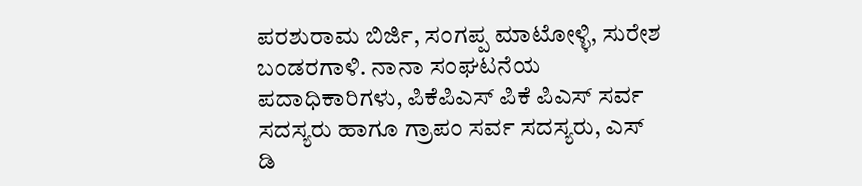ಪರಶುರಾಮ ಬಿರ್ಜಿ, ಸಂಗಪ್ಪ ಮಾಟೋಳ್ಳಿ, ಸುರೇಶ ಬಂಡರಗಾಳಿ. ನಾನಾ ಸಂಘಟನೆಯ ಪದಾಧಿಕಾರಿಗಳು, ಪಿಕೆಪಿಎಸ್ ಪಿಕೆ ಪಿಎಸ್ ಸರ್ವ ಸದಸ್ಯರು ಹಾಗೂ ಗ್ರಾಪಂ ಸರ್ವ ಸದಸ್ಯರು, ಎಸ್ ಡಿ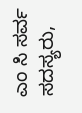ಎಂ ಸಿ ಸರ್ವ ಸದಸ್ಯರು,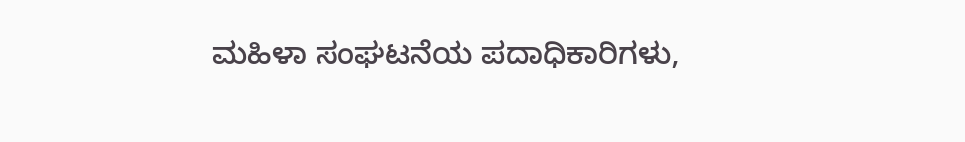ಮಹಿಳಾ ಸಂಘಟನೆಯ ಪದಾಧಿಕಾರಿಗಳು,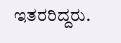ಇತರರಿದ್ದರು.